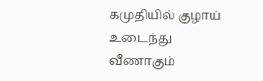கமுதியில் குழாய் உடைந்து வீணாகும்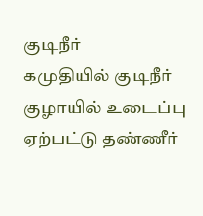குடிநீர்
கமுதியில் குடிநீர் குழாயில் உடைப்பு ஏற்பட்டு தண்ணீர்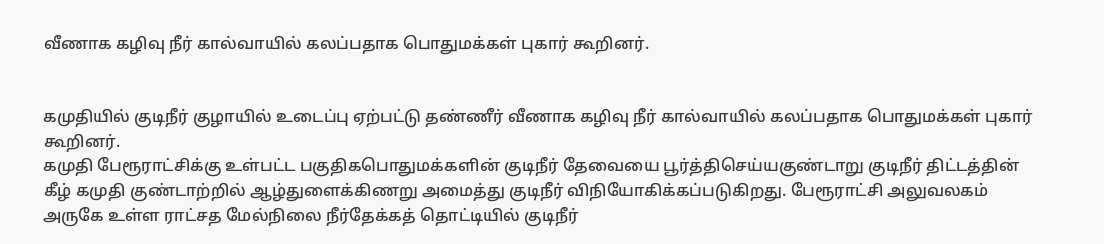வீணாக கழிவு நீர் கால்வாயில் கலப்பதாக பொதுமக்கள் புகார் கூறினர்.


கமுதியில் குடிநீர் குழாயில் உடைப்பு ஏற்பட்டு தண்ணீர் வீணாக கழிவு நீர் கால்வாயில் கலப்பதாக பொதுமக்கள் புகார் கூறினர்.
கமுதி பேரூராட்சிக்கு உள்பட்ட பகுதிகபொதுமக்களின் குடிநீர் தேவையை பூர்த்திசெய்யகுண்டாறு குடிநீர் திட்டத்தின் கீழ் கமுதி குண்டாற்றில் ஆழ்துளைக்கிணறு அமைத்து குடிநீர் விநியோகிக்கப்படுகிறது. பேரூராட்சி அலுவலகம் அருகே உள்ள ராட்சத மேல்நிலை நீர்தேக்கத் தொட்டியில் குடிநீர்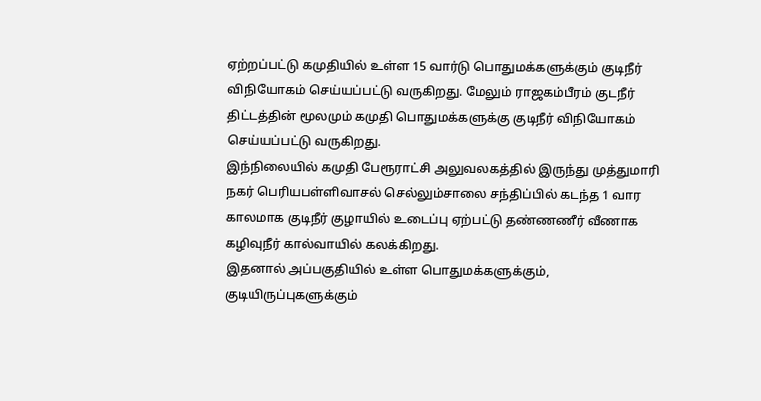ஏற்றப்பட்டு கமுதியில் உள்ள 15 வார்டு பொதுமக்களுக்கும் குடிநீர் விநியோகம் செய்யப்பட்டு வருகிறது. மேலும் ராஜகம்பீரம் குடநீர் திட்டத்தின் மூலமும் கமுதி பொதுமக்களுக்கு குடிநீர் விநியோகம் செய்யப்பட்டு வருகிறது.
இந்நிலையில் கமுதி பேரூராட்சி அலுவலகத்தில் இருந்து முத்துமாரி நகர் பெரியபள்ளிவாசல் செல்லும்சாலை சந்திப்பில் கடந்த 1 வார காலமாக குடிநீர் குழாயில் உடைப்பு ஏற்பட்டு தண்ணணீர் வீணாக கழிவுநீர் கால்வாயில் கலக்கிறது.
இதனால் அப்பகுதியில் உள்ள பொதுமக்களுக்கும், குடியிருப்புகளுக்கும்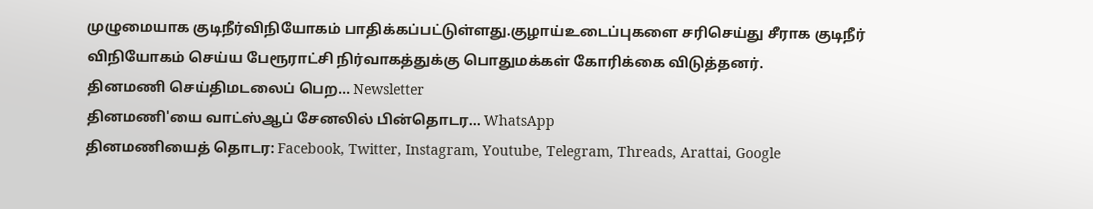முழுமையாக குடிநீர்விநியோகம் பாதிக்கப்பட்டுள்ளது.குழாய்உடைப்புகளை சரிசெய்து சீராக குடிநீர் விநியோகம் செய்ய பேரூராட்சி நிர்வாகத்துக்கு பொதுமக்கள் கோரிக்கை விடுத்தனர்.
தினமணி செய்திமடலைப் பெற... Newsletter
தினமணி'யை வாட்ஸ்ஆப் சேனலில் பின்தொடர... WhatsApp
தினமணியைத் தொடர: Facebook, Twitter, Instagram, Youtube, Telegram, Threads, Arattai, Google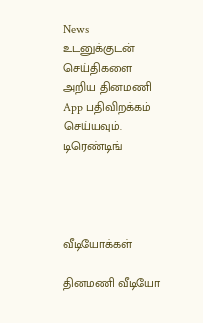News
உடனுக்குடன் செய்திகளை அறிய தினமணி App பதிவிறக்கம் செய்யவும்.
டிரெண்டிங்




வீடியோக்கள்

தினமணி வீடியோ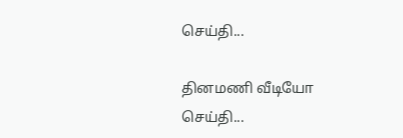செய்தி...

தினமணி வீடியோ செய்தி...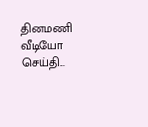தினமணி வீடியோ செய்தி...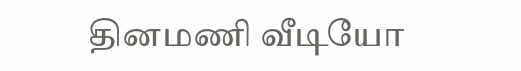தினமணி வீடியோ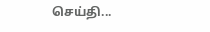செய்தி...